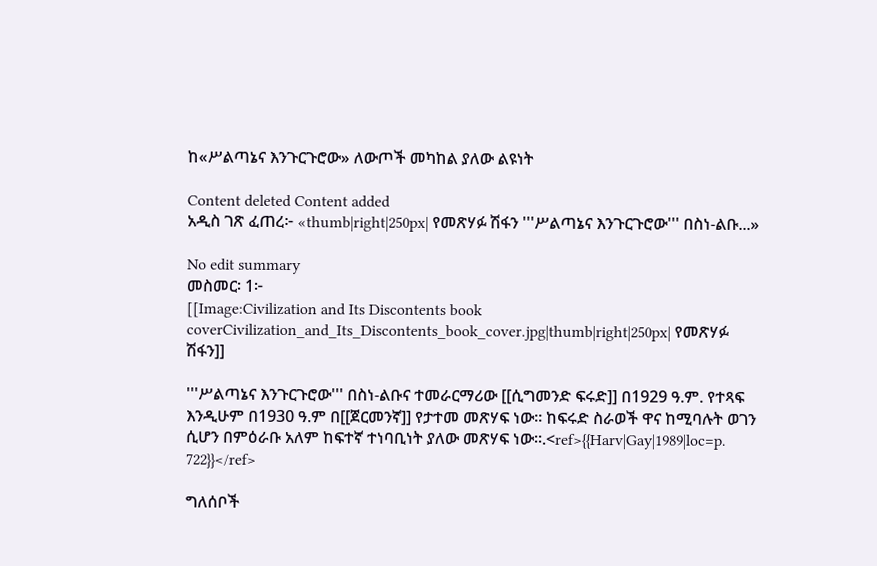ከ«ሥልጣኔና እንጉርጉሮው» ለውጦች መካከል ያለው ልዩነት

Content deleted Content added
አዲስ ገጽ ፈጠረ፦ «thumb|right|250px| የመጽሃፉ ሽፋን '''ሥልጣኔና እንጉርጉሮው''' በስነ-ልቡ...»

No edit summary
መስመር፡ 1፦
[[Image:Civilization and Its Discontents book coverCivilization_and_Its_Discontents_book_cover.jpg|thumb|right|250px| የመጽሃፉ ሽፋን]]

'''ሥልጣኔና እንጉርጉሮው''' በስነ-ልቡና ተመራርማሪው [[ሲግመንድ ፍሩድ]] በ1929 ዓ.ም. የተጻፍ እንዲሁም በ1930 ዓ.ም በ[[ጀርመንኛ]] የታተመ መጽሃፍ ነው። ከፍሩድ ስራወች ዋና ከሚባሉት ወገን ሲሆን በምዕራቡ አለም ከፍተኛ ተነባቢነት ያለው መጽሃፍ ነው።.<ref>{{Harv|Gay|1989|loc=p. 722}}</ref>

ግለሰቦች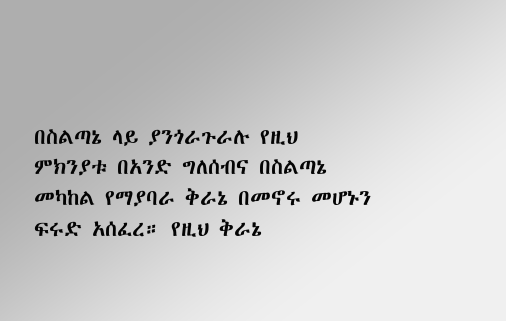በስልጣኔ ላይ ያንጎራጉራሉ የዚህ ምክንያቱ በአንድ ግለሰብና በስልጣኔ መካከል የማያባራ ቅራኔ በመኖሩ መሆኑን ፍሩድ አሰፈረ። የዚህ ቅራኔ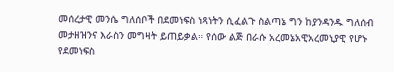መሰረታዊ መንሴ ግለሰቦች በደመነፍስ ነጻነትን ሲፈልጉ ስልጣኔ ግን ከያንዳንዱ ግለሰብ መታዘዝንና እራስን መግዛት ይጠይቃል። የሰው ልጅ በራሱ አረመኔአዊአረመኒያዊ የሆኑ የደመነፍስ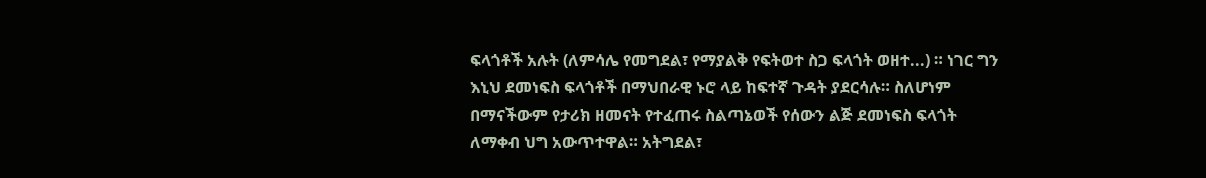ፍላጎቶች አሉት (ለምሳሌ የመግደል፣ የማያልቅ የፍትወተ ስጋ ፍላጎት ወዘተ...) ። ነገር ግን እኒህ ደመነፍስ ፍላጎቶች በማህበራዊ ኑሮ ላይ ከፍተኛ ጉዳት ያደርሳሉ። ስለሆነም በማናችውም የታሪክ ዘመናት የተፈጠሩ ስልጣኔወች የሰውን ልጅ ደመነፍስ ፍላጎት ለማቀብ ህግ አውጥተዋል። አትግደል፣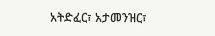አትድፈር፣ አታመንዝር፣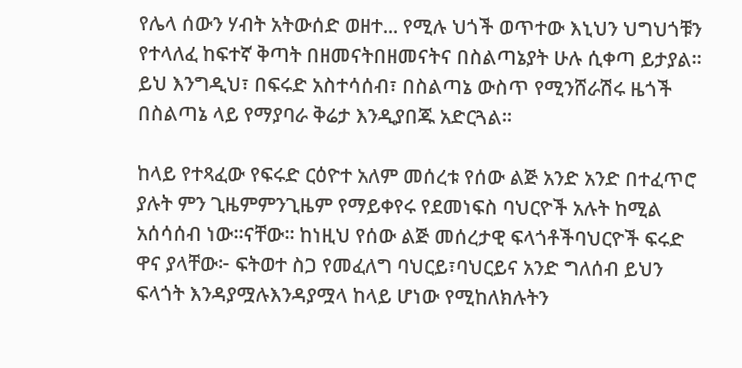የሌላ ሰውን ሃብት አትውሰድ ወዘተ... የሚሉ ህጎች ወጥተው እኒህን ህግህጎቹን የተላለፈ ከፍተኛ ቅጣት በዘመናትበዘመናትና በስልጣኔያት ሁሉ ሲቀጣ ይታያል። ይህ እንግዲህ፣ በፍሩድ አስተሳሰብ፣ በስልጣኔ ውስጥ የሚንሸራሽሩ ዜጎች በስልጣኔ ላይ የማያባራ ቅሬታ እንዲያበጁ አድርጓል።

ከላይ የተጻፈው የፍሩድ ርዕዮተ አለም መሰረቱ የሰው ልጅ አንድ አንድ በተፈጥሮ ያሉት ምን ጊዜምምንጊዜም የማይቀየሩ የደመነፍስ ባህርዮች አሉት ከሚል አሰሳሰብ ነው።ናቸው። ከነዚህ የሰው ልጅ መሰረታዊ ፍላጎቶችባህርዮች ፍሩድ ዋና ያላቸው፦ ፍትወተ ስጋ የመፈለግ ባህርይ፣ባህርይና አንድ ግለሰብ ይህን ፍላጎት እንዳያሟሉእንዳያሟላ ከላይ ሆነው የሚከለክሉትን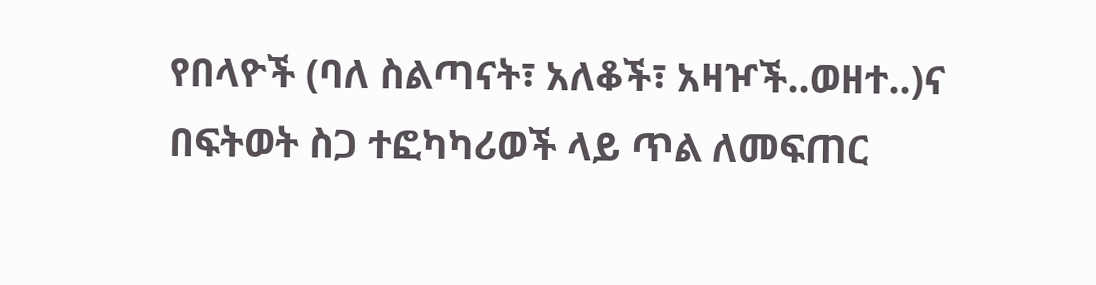የበላዮች (ባለ ስልጣናት፣ አለቆች፣ አዛዦች..ወዘተ..)ና በፍትወት ስጋ ተፎካካሪወች ላይ ጥል ለመፍጠር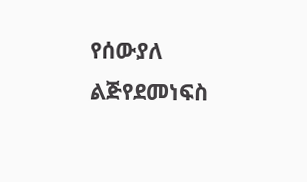የሰውያለ ልጅየደመነፍስ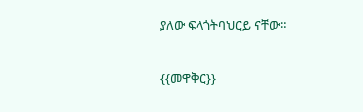ያለው ፍላጎትባህርይ ናቸው።

{{መዋቅር}}